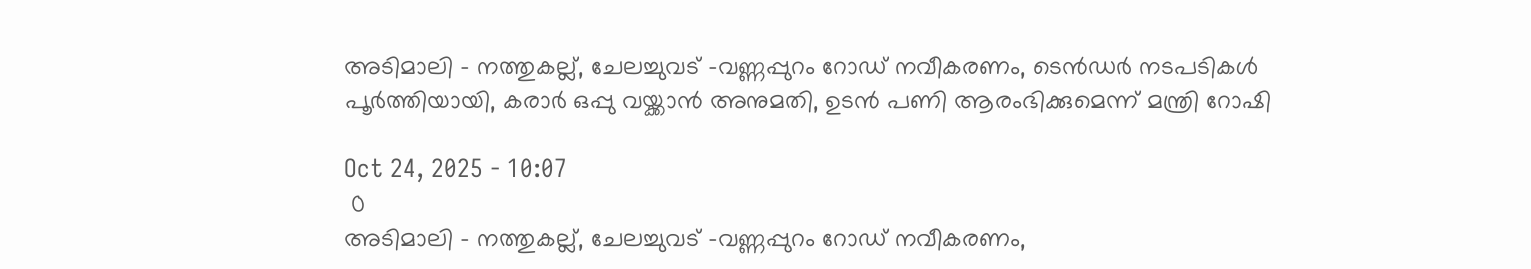അടിമാലി - നത്തുകല്ല്, ചേലച്ചുവട് -വണ്ണപ്പുറം റോഡ് നവീകരണം, ടെന്‍ഡര്‍ നടപടികള്‍ പൂര്‍ത്തിയായി, കരാര്‍ ഒപ്പു വയ്ക്കാന്‍ അനുമതി, ഉടന്‍ പണി ആരംഭിക്കുമെന്ന് മന്ത്രി റോഷി

Oct 24, 2025 - 10:07
 0
അടിമാലി - നത്തുകല്ല്, ചേലച്ചുവട് -വണ്ണപ്പുറം റോഡ് നവീകരണം,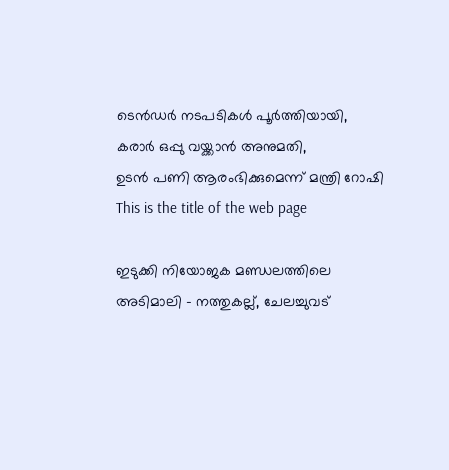ടെന്‍ഡര്‍ നടപടികള്‍ പൂര്‍ത്തിയായി,
കരാര്‍ ഒപ്പു വയ്ക്കാന്‍ അനുമതി,
ഉടന്‍ പണി ആരംഭിക്കുമെന്ന് മന്ത്രി റോഷി
This is the title of the web page

ഇടുക്കി നിയോജക മണ്ഡലത്തിലെ അടിമാലി - നത്തുകല്ല്, ചേലച്ചുവട്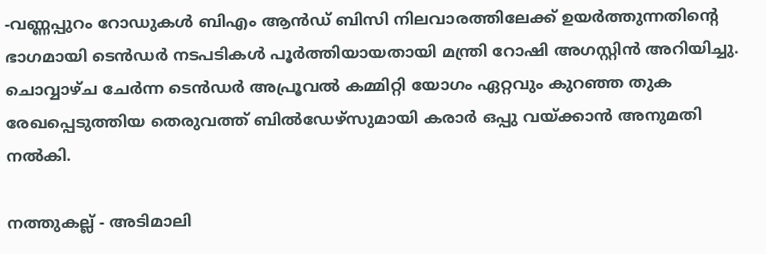-വണ്ണപ്പുറം റോഡുകള്‍ ബിഎം ആന്‍ഡ് ബിസി നിലവാരത്തിലേക്ക് ഉയര്‍ത്തുന്നതിന്റെ ഭാഗമായി ടെന്‍ഡര്‍ നടപടികള്‍ പൂര്‍ത്തിയായതായി മന്ത്രി റോഷി അഗസ്റ്റിന്‍ അറിയിച്ചു. ചൊവ്വാഴ്ച ചേര്‍ന്ന ടെന്‍ഡര്‍ അപ്രൂവല്‍ കമ്മിറ്റി യോഗം ഏറ്റവും കുറഞ്ഞ തുക രേഖപ്പെടുത്തിയ തെരുവത്ത് ബില്‍ഡേഴ്‌സുമായി കരാര്‍ ഒപ്പു വയ്ക്കാന്‍ അനുമതി നല്‍കി.

നത്തുകല്ല് - അടിമാലി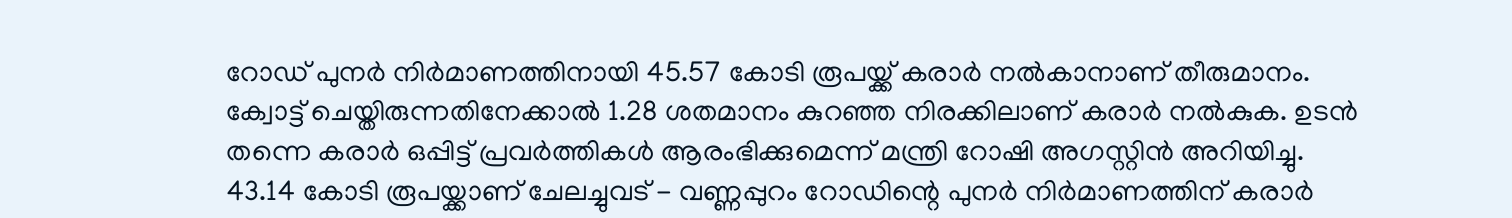റോഡ് പുനര്‍ നിര്‍മാണത്തിനായി 45.57 കോടി രൂപയ്ക്ക് കരാര്‍ നല്‍കാനാണ് തീരുമാനം. ക്വോട്ട് ചെയ്തിരുന്നതിനേക്കാല്‍ 1.28 ശതമാനം കുറഞ്ഞ നിരക്കിലാണ് കരാര്‍ നല്‍കുക. ഉടന്‍ തന്നെ കരാര്‍ ഒപ്പിട്ട് പ്രവര്‍ത്തികള്‍ ആരംഭിക്കുമെന്ന് മന്ത്രി റോഷി അഗസ്റ്റിന്‍ അറിയിച്ചു. 43.14 കോടി രൂപയ്ക്കാണ് ചേലച്ചുവട് - വണ്ണപ്പുറം റോഡിന്റെ പുനര്‍ നിര്‍മാണത്തിന് കരാര്‍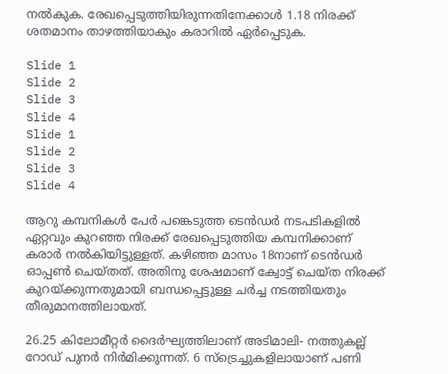നല്‍കുക. രേഖപ്പെടുത്തിയിരുന്നതിനേക്കാള്‍ 1.18 നിരക്ക് ശതമാനം താഴത്തിയാകും കരാറില്‍ ഏര്‍പ്പെടുക.

Slide 1
Slide 2
Slide 3
Slide 4
Slide 1
Slide 2
Slide 3
Slide 4

ആറു കമ്പനികള്‍ പേര്‍ പങ്കെടുത്ത ടെന്‍ഡര്‍ നടപടികളില്‍ ഏറ്റവും കുറഞ്ഞ നിരക്ക് രേഖപ്പെടുത്തിയ കമ്പനിക്കാണ് കരാര്‍ നല്‍കിയിട്ടുള്ളത്. കഴിഞ്ഞ മാസം 18നാണ് ടെന്‍ഡര്‍ ഓപ്പണ്‍ ചെയ്തത്. അതിനു ശേഷമാണ് ക്വോട്ട് ചെയ്ത നിരക്ക് കുറയ്ക്കുന്നതുമായി ബന്ധപ്പെട്ടുള്ള ചര്‍ച്ച നടത്തിയതും തീരുമാനത്തിലായത്.

26.25 കിലോമീറ്റര്‍ ദൈര്‍ഘ്യത്തിലാണ് അടിമാലി- നത്തുകല്ല് റോഡ് പുനര്‍ നിര്‍മിക്കുന്നത്. 6 സ്‌ട്രെച്ചുകളിലായാണ് പണി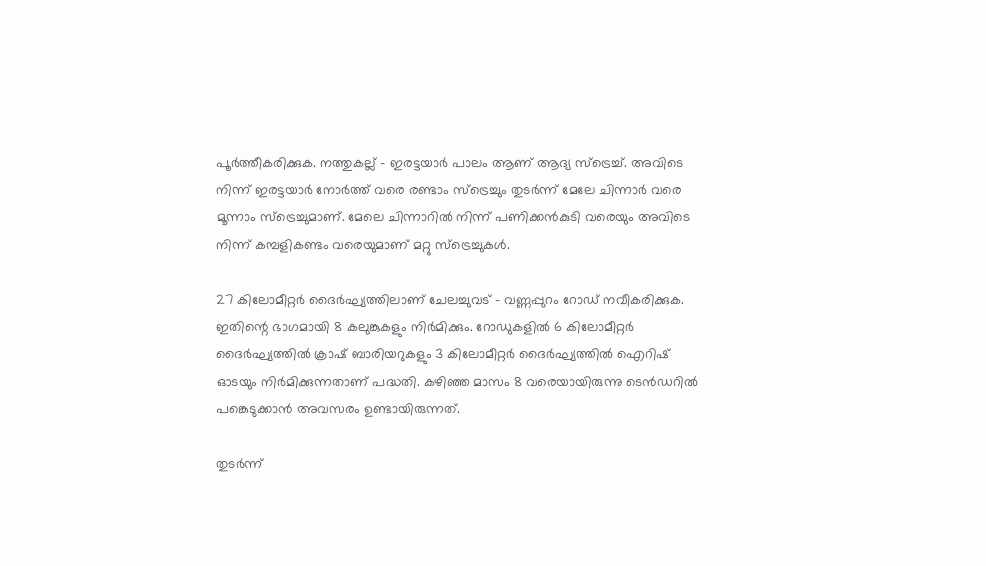പൂര്‍ത്തീകരിക്കുക. നത്തുകല്ല് - ഇരട്ടയാര്‍ പാലം ആണ് ആദ്യ സ്‌ട്രെച്ച്. അവിടെ നിന്ന് ഇരട്ടയാര്‍ നോര്‍ത്ത് വരെ രണ്ടാം സ്‌ട്രെച്ചും തുടര്‍ന്ന് മേലേ ചിന്നാര്‍ വരെ മൂന്നാം സ്‌ട്രെച്ചുമാണ്. മേലെ ചിന്നാറില്‍ നിന്ന് പണിക്കന്‍കുടി വരെയും അവിടെ നിന്ന് കമ്പളികണ്ടം വരെയുമാണ് മറ്റു സ്‌ട്രെച്ചുകള്‍.

27 കിലോമീറ്റര്‍ ദൈര്‍ഘ്യത്തിലാണ് ചേലച്ചുവട് - വണ്ണപ്പുറം റോഡ് നവീകരിക്കുക. ഇതിന്റെ ഭാഗമായി 8 കലുങ്കുകളും നിര്‍മിക്കും. റോഡുകളില്‍ 6 കിലോമീറ്റര്‍ ദൈര്‍ഘ്യത്തില്‍ ക്രാഷ് ബാരിയറുകളും 3 കിലോമീറ്റര്‍ ദൈര്‍ഘ്യത്തില്‍ ഐറിഷ് ഓടയും നിര്‍മിക്കുന്നതാണ് പദ്ധതി. കഴിഞ്ഞ മാസം 8 വരെയായിരുന്നു ടെന്‍ഡറില്‍ പങ്കെടുക്കാന്‍ അവസരം ഉണ്ടായിരുന്നത്.

തുടര്‍ന്ന്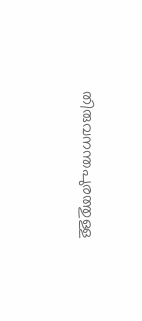തിരുവനന്തപുരത്തുള്ള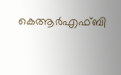കെആര്‍എഫ്ബി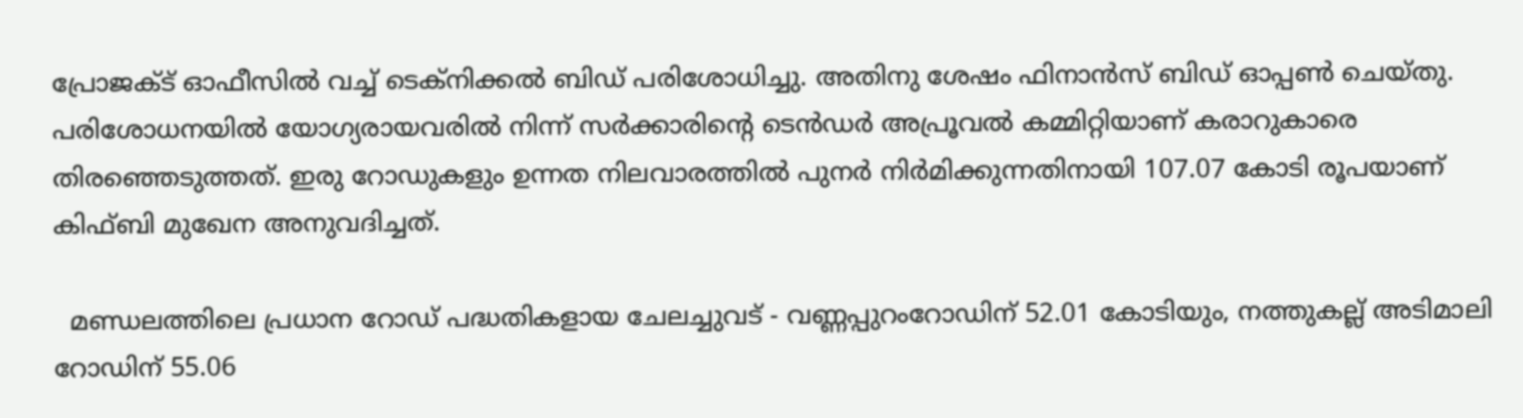പ്രോജക്ട് ഓഫീസില്‍ വച്ച് ടെക്നിക്കല്‍ ബിഡ് പരിശോധിച്ചു. അതിനു ശേഷം ഫിനാന്‍സ് ബിഡ് ഓപ്പണ്‍ ചെയ്തു. പരിശോധനയില്‍ യോഗ്യരായവരില്‍ നിന്ന് സര്‍ക്കാരിന്റെ ടെന്‍ഡര്‍ അപ്രൂവല്‍ കമ്മിറ്റിയാണ് കരാറുകാരെ തിരഞ്ഞെടുത്തത്. ഇരു റോഡുകളും ഉന്നത നിലവാരത്തില്‍ പുനര്‍ നിര്‍മിക്കുന്നതിനായി 107.07 കോടി രൂപയാണ് കിഫ്ബി മുഖേന അനുവദിച്ചത്.

  മണ്ഡലത്തിലെ പ്രധാന റോഡ് പദ്ധതികളായ ചേലച്ചുവട് - വണ്ണപ്പുറംറോഡിന് 52.01 കോടിയും, നത്തുകല്ല് അടിമാലി റോഡിന് 55.06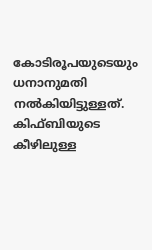കോടിരൂപയുടെയും ധനാനുമതി നല്‍കിയിട്ടുള്ളത്. കിഫ്ബിയുടെ കീഴിലുള്ള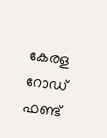കേരള റോഡ് ഫണ്ട്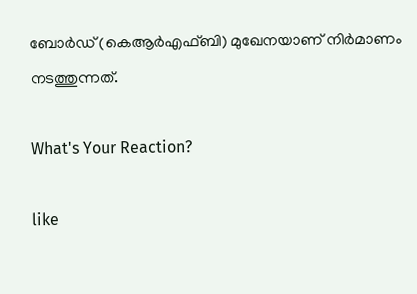ബോര്‍ഡ് (കെആര്‍എഫ്ബി) മുഖേനയാണ് നിര്‍മാണം നടത്തുന്നത്.

What's Your Reaction?

like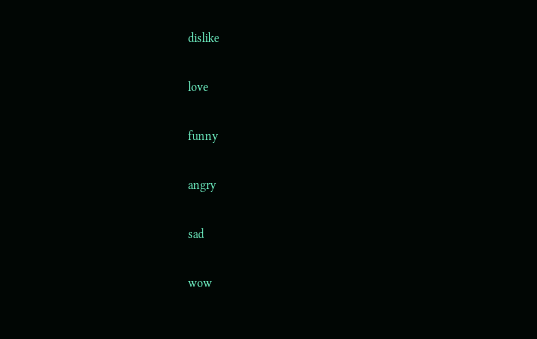dislike

love

funny

angry

sad

wow